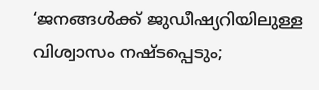‘ജനങ്ങൾക്ക് ജുഡീഷ്യറിയിലുള്ള വിശ്വാസം നഷ്ടപ്പെടും;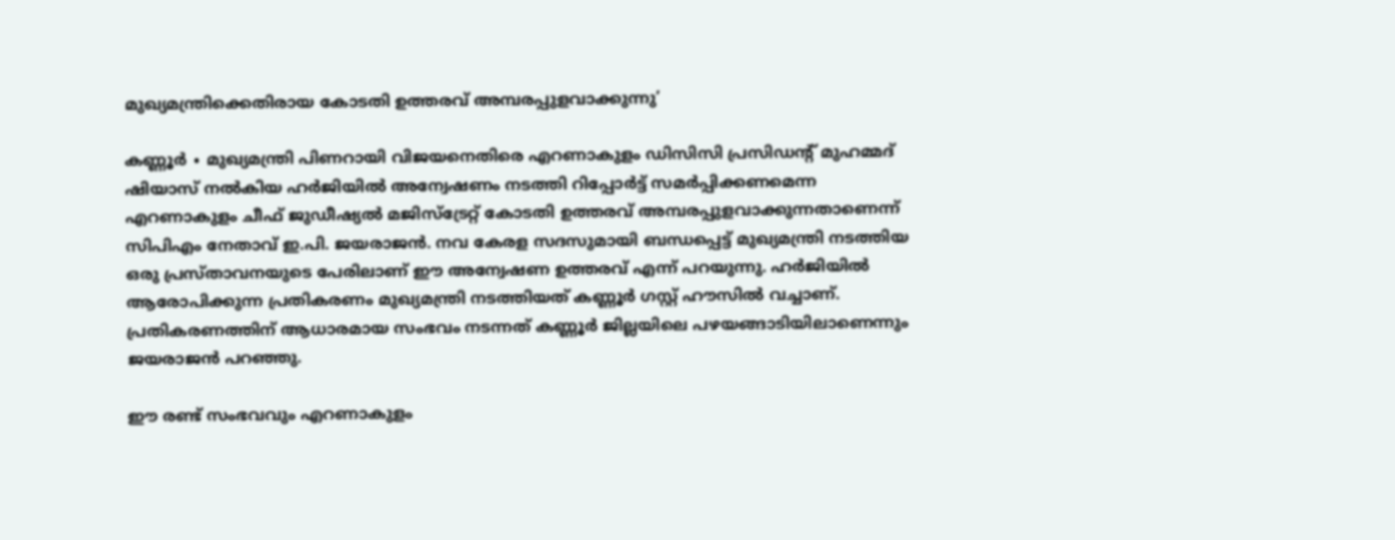മുഖ്യമന്ത്രിക്കെതിരായ കോടതി ഉത്തരവ് അമ്പരപ്പുളവാക്കുന്നു’

കണ്ണൂ‍ർ ∙ മുഖ്യമന്ത്രി പിണറായി വിജയനെതിരെ എറണാകുളം ഡിസിസി പ്രസിഡന്റ് മുഹമ്മദ് ഷിയാസ് നൽകിയ ഹർജിയിൽ അന്വേഷണം നടത്തി റിപ്പോർട്ട് സമർപ്പിക്കണമെന്ന എറണാകുളം ചീഫ് ജുഡീഷ്യൽ മജിസ്ട്രേറ്റ് കോടതി ഉത്തരവ് അമ്പരപ്പുളവാക്കുന്നതാണെന്ന് സിപിഎം നേതാവ് ഇ.പി. ജയരാജൻ. നവ കേരള സദസുമായി ബന്ധപ്പെട്ട് മുഖ്യമന്ത്രി നടത്തിയ ഒരു പ്രസ്താവനയുടെ പേരിലാണ് ഈ അന്വേഷണ ഉത്തരവ് എന്ന് പറയുന്നു. ഹർജിയിൽ ആരോപിക്കുന്ന പ്രതികരണം മുഖ്യമന്ത്രി നടത്തിയത് കണ്ണൂർ ഗസ്റ്റ് ഹൗസിൽ വച്ചാണ്. പ്രതികരണത്തിന് ആധാരമായ സംഭവം നടന്നത് കണ്ണൂർ ജില്ലയിലെ പഴയങ്ങാടിയിലാണെന്നും ജയരാജൻ‌ പറഞ്ഞു.

ഈ രണ്ട് സംഭവവും എറണാകുളം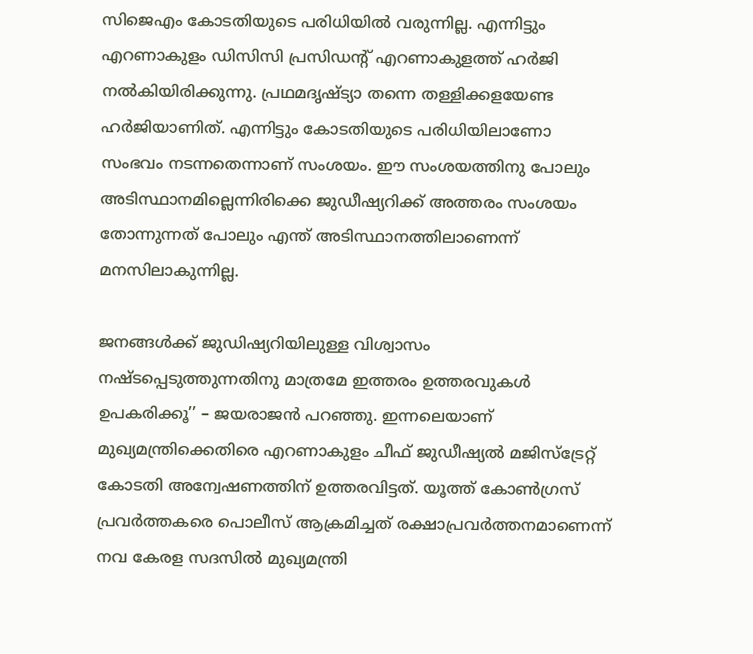സിജെഎം കോടതിയുടെ പരിധിയിൽ വരുന്നില്ല. എന്നിട്ടും എറണാകുളം ഡിസിസി പ്രസിഡന്റ് എറണാകുളത്ത് ഹർജി നൽകിയിരിക്കുന്നു. പ്രഥമദൃഷ്ട്യാ തന്നെ തള്ളിക്കളയേണ്ട ഹർജിയാണിത്. എന്നിട്ടും കോടതിയുടെ പരിധിയിലാണോ സംഭവം നടന്നതെന്നാണ് സംശയം. ഈ സംശയത്തിനു പോലും അടിസ്ഥാനമില്ലെന്നിരിക്കെ ജുഡീഷ്യറിക്ക് അത്തരം സംശയം തോന്നുന്നത് പോലും എന്ത് അടിസ്ഥാനത്തിലാണെന്ന് മനസിലാകുന്നില്ല.

ജനങ്ങൾക്ക് ജുഡിഷ്യറിയിലുള്ള വിശ്വാസം നഷ്ടപ്പെടുത്തുന്നതിനു മാത്രമേ ഇത്തരം ഉത്തരവുകൾ ഉപകരിക്കൂ’’ – ജയരാജൻ പറഞ്ഞു. ഇന്നലെയാണ് മുഖ്യമന്ത്രിക്കെതിരെ എറണാകുളം ചീഫ് ജുഡീഷ്യൽ മജിസ്‌ട്രേറ്റ് കോടതി അന്വേഷണത്തിന് ഉത്തരവിട്ടത്. യൂത്ത് കോണ്‍ഗ്രസ് പ്രവര്‍ത്തകരെ പൊലീസ് ആക്രമിച്ചത് രക്ഷാപ്രവര്‍ത്തനമാണെന്ന് നവ കേരള സദസിൽ മുഖ്യമന്ത്രി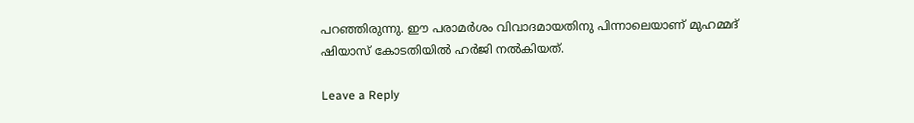പറഞ്ഞിരുന്നു. ഈ പരാമ‍ർശം വിവാദമായതിനു പിന്നാലെയാണ് മുഹമ്മദ്‌ ഷിയാസ് കോടതിയിൽ ഹ‍ർജി നൽകിയത്.

Leave a Reply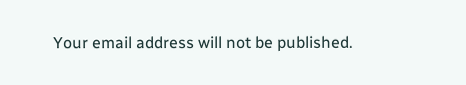Your email address will not be published.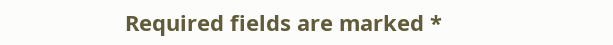Required fields are marked *